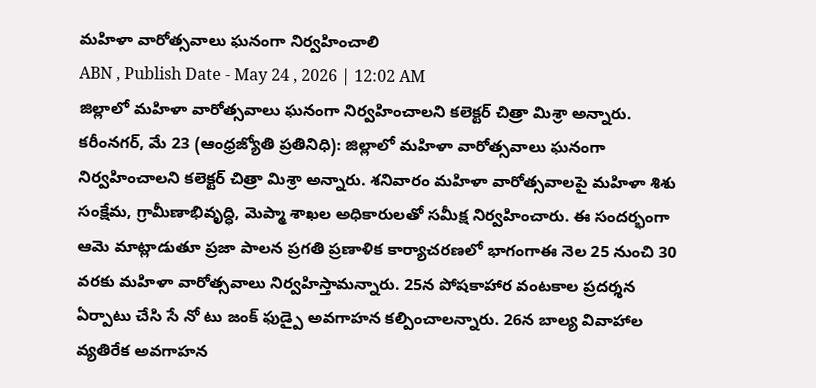మహిళా వారోత్సవాలు ఘనంగా నిర్వహించాలి
ABN , Publish Date - May 24 , 2026 | 12:02 AM
జిల్లాలో మహిళా వారోత్సవాలు ఘనంగా నిర్వహించాలని కలెక్టర్ చిత్రా మిశ్రా అన్నారు.
కరీంనగర్, మే 23 (ఆంధ్రజ్యోతి ప్రతినిధి): జిల్లాలో మహిళా వారోత్సవాలు ఘనంగా నిర్వహించాలని కలెక్టర్ చిత్రా మిశ్రా అన్నారు. శనివారం మహిళా వారోత్సవాలపై మహిళా శిశు సంక్షేమ, గ్రామీణాభివృద్ధి, మెప్మా శాఖల అధికారులతో సమీక్ష నిర్వహించారు. ఈ సందర్భంగా ఆమె మాట్లాడుతూ ప్రజా పాలన ప్రగతి ప్రణాళిక కార్యాచరణలో భాగంగాఈ నెల 25 నుంచి 30 వరకు మహిళా వారోత్సవాలు నిర్వహిస్తామన్నారు. 25న పోషకాహార వంటకాల ప్రదర్శన ఏర్పాటు చేసి సే నో టు జంక్ ఫుడ్పై అవగాహన కల్పించాలన్నారు. 26న బాల్య వివాహాల వ్యతిరేక అవగాహన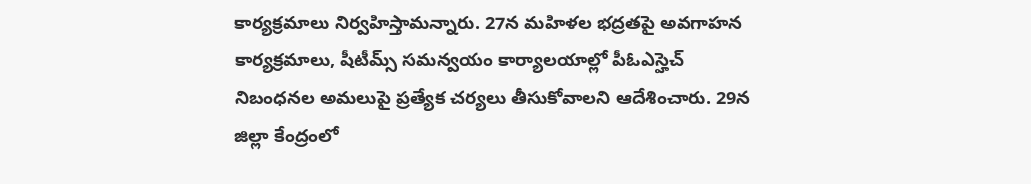కార్యక్రమాలు నిర్వహిస్తామన్నారు. 27న మహిళల భద్రతపై అవగాహన కార్యక్రమాలు, షీటీమ్స్ సమన్వయం కార్యాలయాల్లో పీఓఎస్హెచ్ నిబంధనల అమలుపై ప్రత్యేక చర్యలు తీసుకోవాలని ఆదేశించారు. 29న జిల్లా కేంద్రంలో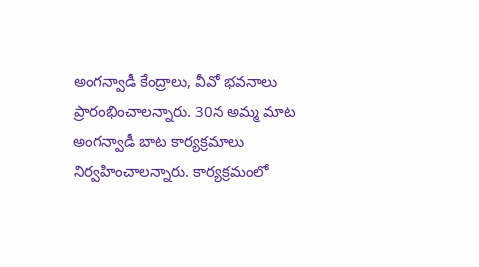అంగన్వాడీ కేంద్రాలు, వీవో భవనాలు ప్రారంభించాలన్నారు. 30న అమ్మ మాట అంగన్వాడీ బాట కార్యక్రమాలు నిర్వహించాలన్నారు. కార్యక్రమంలో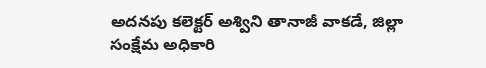అదనపు కలెక్టర్ అశ్విని తానాజీ వాకడే, జిల్లా సంక్షేమ అధికారి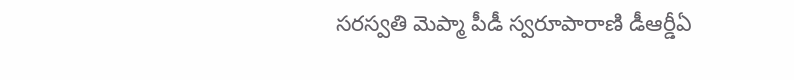సరస్వతి మెప్మా పీడీ స్వరూపారాణి డీఆర్డీఏ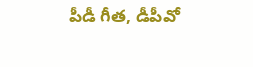పీడీ గీత, డీపీవో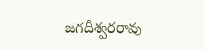జగదీశ్వరరావు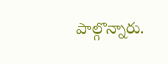పాల్గొన్నారు.